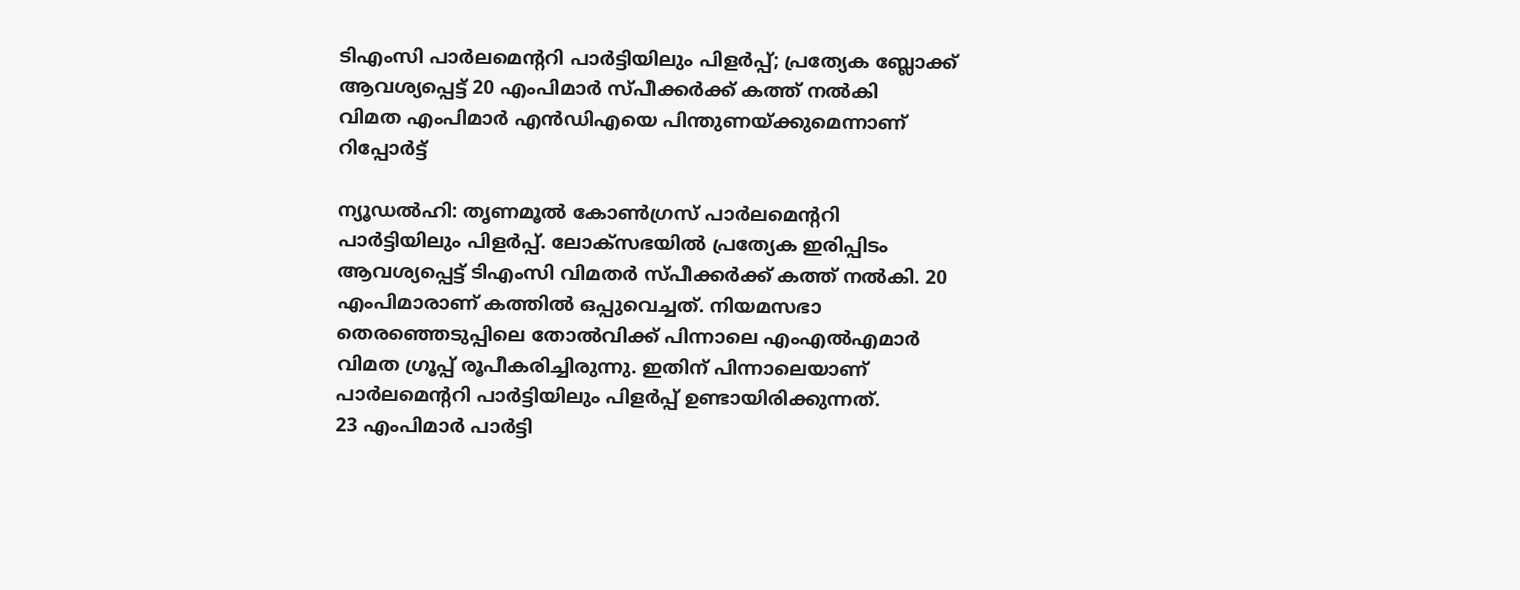ടിഎംസി പാർലമെന്ററി പാർട്ടിയിലും പിളർപ്പ്; പ്രത്യേക ബ്ലോക്ക് ആവശ്യപ്പെട്ട് 20 എംപിമാർ സ്പീക്കർക്ക് കത്ത് നൽകി
വിമത എംപിമാർ എൻഡിഎയെ പിന്തുണയ്ക്കുമെന്നാണ് റിപ്പോർട്ട്

ന്യൂഡൽഹി: തൃണമൂൽ കോൺഗ്രസ് പാർലമെന്ററി പാർട്ടിയിലും പിളർപ്പ്. ലോക്സഭയിൽ പ്രത്യേക ഇരിപ്പിടം ആവശ്യപ്പെട്ട് ടിഎംസി വിമതർ സ്പീക്കർക്ക് കത്ത് നൽകി. 20 എംപിമാരാണ് കത്തിൽ ഒപ്പുവെച്ചത്. നിയമസഭാ തെരഞ്ഞെടുപ്പിലെ തോൽവിക്ക് പിന്നാലെ എംഎൽഎമാർ വിമത ഗ്രൂപ്പ് രൂപീകരിച്ചിരുന്നു. ഇതിന് പിന്നാലെയാണ് പാർലമെന്ററി പാർട്ടിയിലും പിളർപ്പ് ഉണ്ടായിരിക്കുന്നത്.
23 എംപിമാർ പാർട്ടി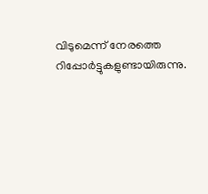വിടുമെന്ന് നേരത്തെ റിപ്പോർട്ടുകളുണ്ടായിരുന്നു.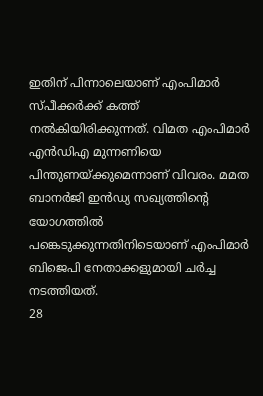ഇതിന് പിന്നാലെയാണ് എംപിമാർ സ്പീക്കർക്ക് കത്ത് നൽകിയിരിക്കുന്നത്. വിമത എംപിമാർ എൻഡിഎ മുന്നണിയെ പിന്തുണയ്ക്കുമെന്നാണ് വിവരം. മമത ബാനർജി ഇൻഡ്യ സഖ്യത്തിന്റെ യോഗത്തിൽ പങ്കെടുക്കുന്നതിനിടെയാണ് എംപിമാർ ബിജെപി നേതാക്കളുമായി ചർച്ച നടത്തിയത്.
28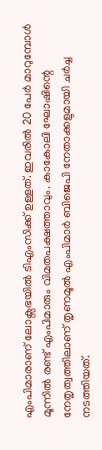എംപിമാരാണ് ലോക്സഭയിൽ ടിഎംസിക്ക് ഉള്ളത്. ഇവരിൽ 20 പേർ മാറുമ്പോൾ മൂന്നിൽ രണ്ട് എംപിമാരും വിമതപക്ഷത്താവും. കാകോലി ഘോഷിന്റെ നേതൃത്വത്തിലാണ് തൃണമൂൽ എംപിമാർ ബിജെപി നേതാക്കളുമായി ചർച്ച നടത്തിയത്.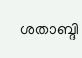ശതാബ്ദി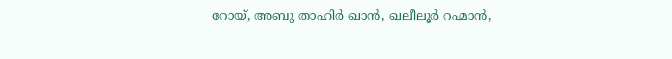റോയ്, അബു താഹിർ ഖാൻ, ഖലീലൂർ റഹ്മാൻ,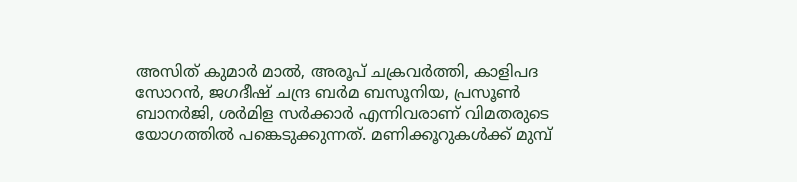അസിത് കുമാർ മാൽ, അരൂപ് ചക്രവർത്തി, കാളിപദ സോറൻ, ജഗദീഷ് ചന്ദ്ര ബർമ ബസൂനിയ, പ്രസൂൺ ബാനർജി, ശർമിള സർക്കാർ എന്നിവരാണ് വിമതരുടെ യോഗത്തിൽ പങ്കെടുക്കുന്നത്. മണിക്കൂറുകൾക്ക് മുമ്പ്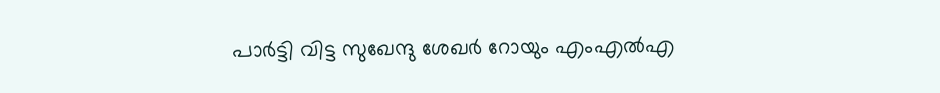പാർട്ടി വിട്ട സുഖേന്ദു ശേഖർ റോയും എംഎൽഎ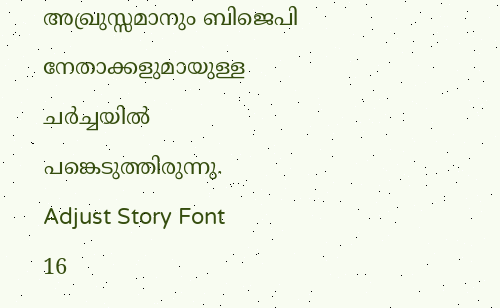അഖ്രുസ്സമാനും ബിജെപി നേതാക്കളുമായുള്ള ചർച്ചയിൽ പങ്കെടുത്തിരുന്നു.
Adjust Story Font
16